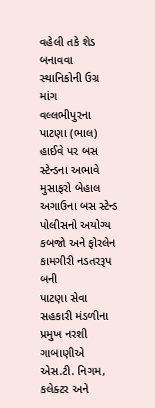વહેલી તકે શેડ બનાવવા સ્થાનિકોની ઉગ્ર માંગ
વલ્લભીપુરના પાટણા (ભાલ) હાઈવે પર બસ સ્ટેન્ડના અભાવે મુસાફરો બેહાલ
અગાઉના બસ સ્ટેન્ડ પોલીસનો અયોગ્ય કબજો અને ફોરલેન કામગીરી નડતરરૂપ બની
પાટણા સેવા સહકારી મંડળીના પ્રમુખ નરશી ગાબાણીએ એસ.ટી. નિગમ, કલેક્ટર અને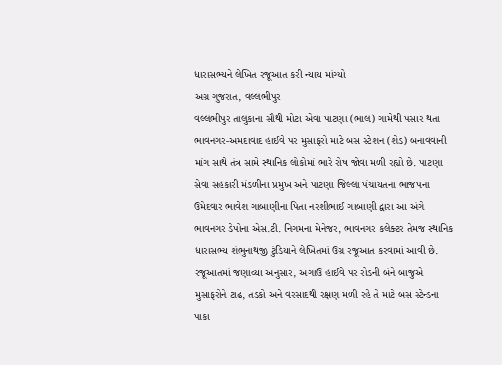ધારાસભ્યને લેખિત રજૂઆત કરી ન્યાય માંગ્યો
અગ્ર ગુજરાત, વલ્લભીપુર
વલ્લભીપુર તાલુકાના સૌથી મોટા એવા પાટણા (ભાલ) ગામેથી પસાર થતા ભાવનગર-અમદાવાદ હાઈવે પર મુસાફરો માટે બસ સ્ટેશન (શેડ) બનાવવાની માંગ સાથે તંત્ર સામે સ્થાનિક લોકોમાં ભારે રોષ જોવા મળી રહ્યો છે. પાટણા સેવા સહકારી મંડળીના પ્રમુખ અને પાટણા જિલ્લા પંચાયતના ભાજપના ઉમેદવાર ભાવેશ ગાબાણીના પિતા નરશીભાઈ ગાબાણી દ્વારા આ અંગે ભાવનગર ડેપોના એસ.ટી. નિગમના મેનેજર, ભાવનગર કલેક્ટર તેમજ સ્થાનિક ધારાસભ્ય શંભુનાથજી ટુંડિયાને લેખિતમાં ઉગ્ર રજૂઆત કરવામાં આવી છે.
રજૂઆતમાં જણાવ્યા અનુસાર, અગાઉ હાઈવે પર રોડની બંને બાજુએ મુસાફરોને ટાઢ, તડકો અને વરસાદથી રક્ષણ મળી રહે તે માટે બસ સ્ટેન્ડના પાકા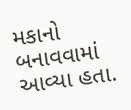મકાનો બનાવવામાં આવ્યા હતા.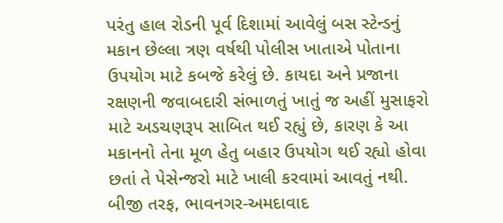પરંતુ હાલ રોડની પૂર્વ દિશામાં આવેલું બસ સ્ટેન્ડનું મકાન છેલ્લા ત્રણ વર્ષથી પોલીસ ખાતાએ પોતાના ઉપયોગ માટે કબજે કરેલું છે. કાયદા અને પ્રજાના રક્ષણની જવાબદારી સંભાળતું ખાતું જ અહીં મુસાફરો માટે અડચણરૂપ સાબિત થઈ રહ્યું છે, કારણ કે આ મકાનનો તેના મૂળ હેતુ બહાર ઉપયોગ થઈ રહ્યો હોવા છતાં તે પેસેન્જરો માટે ખાલી કરવામાં આવતું નથી. બીજી તરફ, ભાવનગર-અમદાવાદ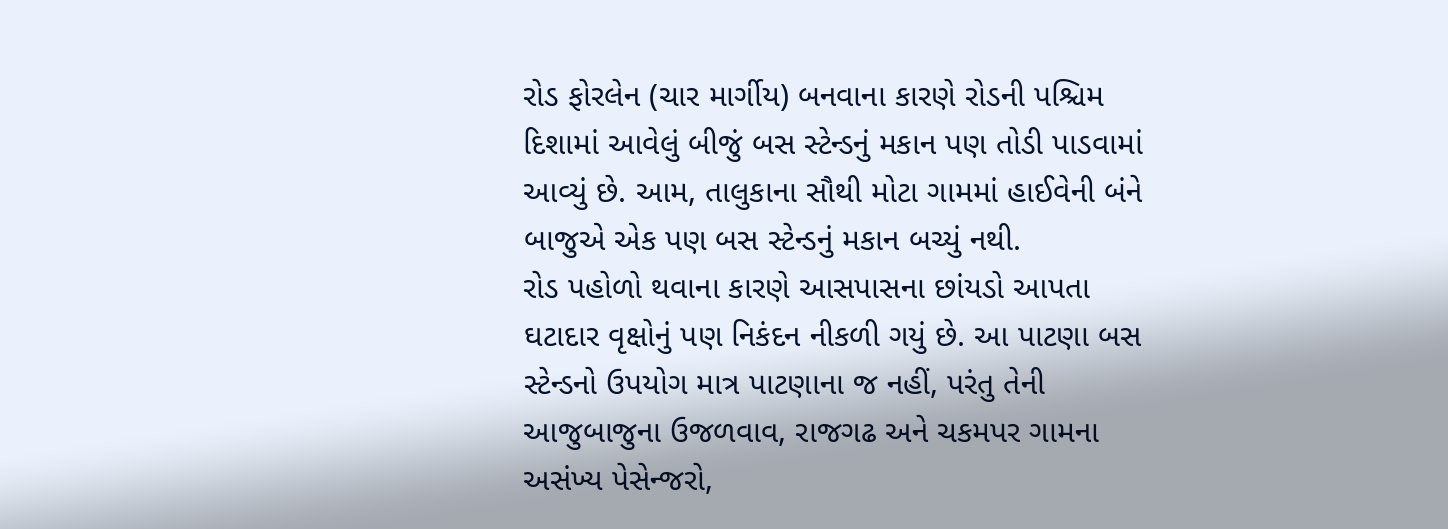રોડ ફોરલેન (ચાર માર્ગીય) બનવાના કારણે રોડની પશ્ચિમ દિશામાં આવેલું બીજું બસ સ્ટેન્ડનું મકાન પણ તોડી પાડવામાં આવ્યું છે. આમ, તાલુકાના સૌથી મોટા ગામમાં હાઈવેની બંને બાજુએ એક પણ બસ સ્ટેન્ડનું મકાન બચ્યું નથી.
રોડ પહોળો થવાના કારણે આસપાસના છાંયડો આપતા ઘટાદાર વૃક્ષોનું પણ નિકંદન નીકળી ગયું છે. આ પાટણા બસ સ્ટેન્ડનો ઉપયોગ માત્ર પાટણાના જ નહીં, પરંતુ તેની આજુબાજુના ઉજળવાવ, રાજગઢ અને ચકમપર ગામના અસંખ્ય પેસેન્જરો,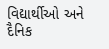વિદ્યાર્થીઓ અને દૈનિક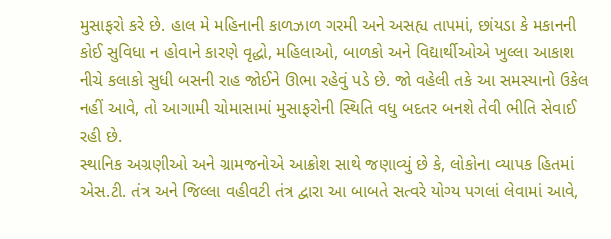મુસાફરો કરે છે. હાલ મે મહિનાની કાળઝાળ ગરમી અને અસહ્ય તાપમાં, છાંયડા કે મકાનની કોઈ સુવિધા ન હોવાને કારણે વૃદ્ધો, મહિલાઓ, બાળકો અને વિદ્યાર્થીઓએ ખુલ્લા આકાશ નીચે કલાકો સુધી બસની રાહ જોઈને ઊભા રહેવું પડે છે. જો વહેલી તકે આ સમસ્યાનો ઉકેલ નહીં આવે, તો આગામી ચોમાસામાં મુસાફરોની સ્થિતિ વધુ બદતર બનશે તેવી ભીતિ સેવાઈ રહી છે.
સ્થાનિક અગ્રણીઓ અને ગ્રામજનોએ આક્રોશ સાથે જણાવ્યું છે કે, લોકોના વ્યાપક હિતમાં એસ.ટી. તંત્ર અને જિલ્લા વહીવટી તંત્ર દ્વારા આ બાબતે સત્વરે યોગ્ય પગલાં લેવામાં આવે,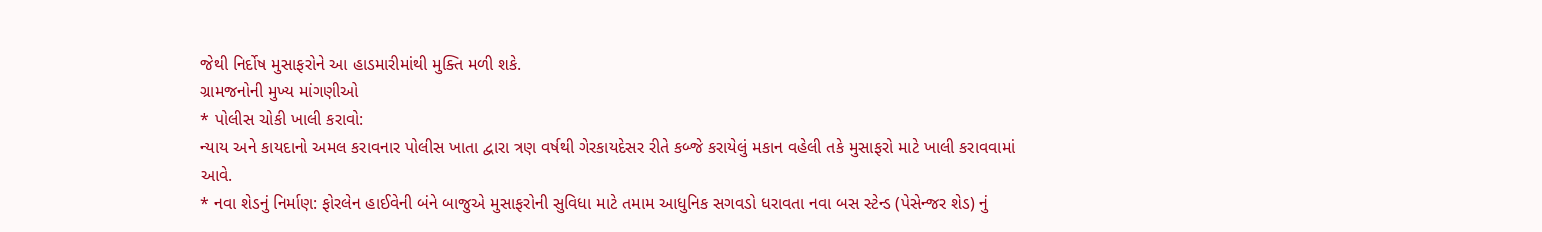જેથી નિર્દોષ મુસાફરોને આ હાડમારીમાંથી મુક્તિ મળી શકે.
ગ્રામજનોની મુખ્ય માંગણીઓ
* પોલીસ ચોકી ખાલી કરાવો:
ન્યાય અને કાયદાનો અમલ કરાવનાર પોલીસ ખાતા દ્વારા ત્રણ વર્ષથી ગેરકાયદેસર રીતે કબ્જે કરાયેલું મકાન વહેલી તકે મુસાફરો માટે ખાલી કરાવવામાં આવે.
* નવા શેડનું નિર્માણ: ફોરલેન હાઈવેની બંને બાજુએ મુસાફરોની સુવિધા માટે તમામ આધુનિક સગવડો ધરાવતા નવા બસ સ્ટેન્ડ (પેસેન્જર શેડ) નું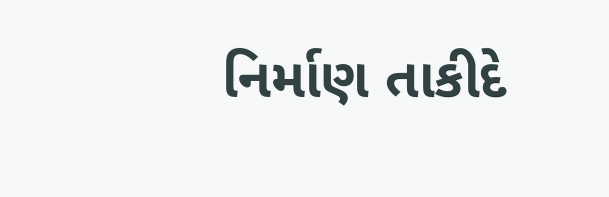નિર્માણ તાકીદે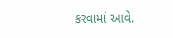કરવામાં આવે.